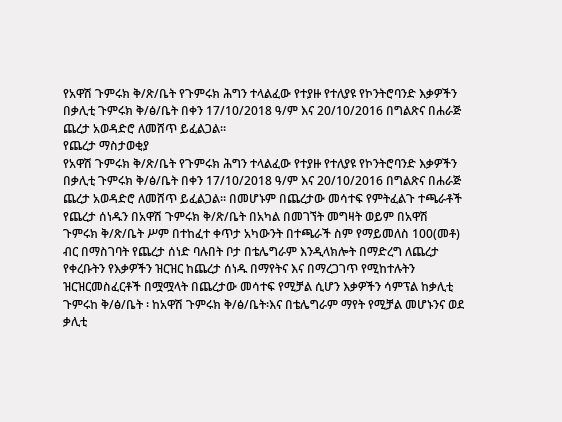የአዋሽ ጉምሩክ ቅ/ጽ/ቤት የጉምሩክ ሕግን ተላልፈው የተያዙ የተለያዩ የኮንትሮባንድ እቃዎችን በቃሊቲ ጉምሩክ ቅ/ፅ/ቤት በቀን 17/10/2018 ዓ/ም እና 20/10/2016 በግልጽና በሐራጅ ጨረታ አወዳድሮ ለመሸጥ ይፈልጋል።
የጨረታ ማስታወቂያ
የአዋሽ ጉምሩክ ቅ/ጽ/ቤት የጉምሩክ ሕግን ተላልፈው የተያዙ የተለያዩ የኮንትሮባንድ እቃዎችን በቃሊቲ ጉምሩክ ቅ/ፅ/ቤት በቀን 17/10/2018 ዓ/ም እና 20/10/2016 በግልጽና በሐራጅ ጨረታ አወዳድሮ ለመሸጥ ይፈልጋል። በመሆኑም በጨረታው መሳተፍ የምትፈልጉ ተጫራቶች የጨረታ ሰነዱን በአዋሽ ጉምሩክ ቅ/ጽ/ቤት በአካል በመገኘት መግዛት ወይም በአዋሽ ጉምሩክ ቅ/ጽ/ቤት ሥም በተከፈተ ቀጥታ አካውንት በተጫራች ስም የማይመለስ 100(መቶ) ብር በማስገባት የጨረታ ሰነድ ባሉበት ቦታ በቴሌግራም እንዲላክሎት በማድረግ ለጨረታ የቀረቡትን የእቃዎችን ዝርዝር ከጨረታ ሰነዱ በማየትና እና በማረጋገጥ የሚከተሉትን ዝርዝርመስፈርቶች በሟሟላት በጨረታው መሳተፍ የሚቻል ሲሆን እቃዎችን ሳምፕል ከቃሊቲ ጉምሩከ ቅ/ፅ/ቤት ፡ ከአዋሽ ጉምሩክ ቅ/ፅ/ቤት፡እና በቴሌግራም ማየት የሚቻል መሆኑንና ወደ ቃሊቲ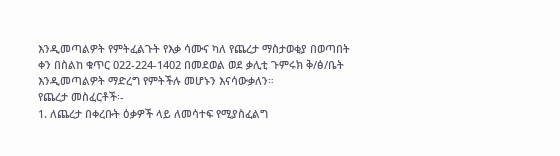እንዲመጣልዎት የምትፈልጉት የእቃ ሳሙና ካለ የጨረታ ማስታወቂያ በወጣበት ቀን በስልከ ቁጥር 022-224-1402 በመደወል ወደ ቃሊቲ ጉምሩክ ቅ/ፅ/ቤት እንዲመጣልዎት ማድረግ የምትችሉ መሆኑን እናሳውቃለን።
የጨረታ መስፈርቶች፡-
1. ለጨረታ በቀረቡት ዕቃዎች ላይ ለመሳተፍ የሚያስፈልግ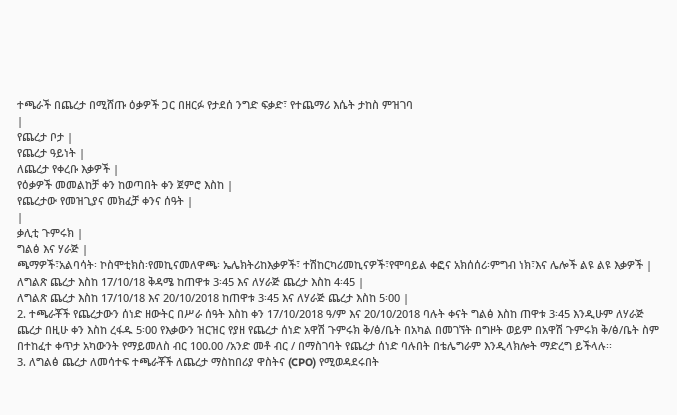ተጫራች በጨረታ በሚሸጡ ዕቃዎች ጋር በዘርፉ የታደሰ ንግድ ፍቃድ፣ የተጨማሪ እሴት ታከስ ምዝገባ
|
የጨረታ ቦታ |
የጨረታ ዓይነት |
ለጨረታ የቀረቡ እቃዎች |
የዕቃዎች መመልከቻ ቀን ከወጣበት ቀን ጀምሮ እስከ |
የጨረታው የመዝጊያና መክፈቻ ቀንና ሰዓት |
|
ቃሊቲ ጉምሩክ |
ግልፅ እና ሃራጅ |
ጫማዎች፣አልባሳት፡ ኮስሞቲክስ፡የመኪናመለዋጫ፡ ኤሌክትሪከእቃዎች፣ ተሽከርካሪመኪናዎች፣የሞባይል ቀፎና አክሰሰሪ፡ምግብ ነክ፣እና ሌሎች ልዩ ልዩ እቃዎች |
ለግልጽ ጨረታ እስከ 17/10/18 ቅዳሜ ከጠዋቱ 3፡45 እና ለሃራጅ ጨረታ እስከ 4፡45 |
ለግልጽ ጨረታ እስከ 17/10/18 እና 20/10/2018 ከጠዋቱ 3፡45 እና ለሃራጅ ጨረታ እስከ 5፡00 |
2. ተጫራቾች የጨረታውን ሰነድ ዘውትር በሥራ ሰዓት እስከ ቀን 17/10/2018 ዓ/ም እና 20/10/2018 ባሉት ቀናት ግልፅ እስከ ጠዋቱ 3፡45 እንዲሁም ለሃራጅ ጨረታ በዚሁ ቀን እስከ ረፋዱ 5፡00 የእቃውን ዝርዝር የያዘ የጨረታ ሰነድ አዋሽ ጉምሩክ ቅ/ፅ/ቤት በአካል በመገኘት በግዞት ወይም በአዋሽ ጉምሩክ ቅ/ፅ/ቤት ስም በተከፈተ ቀጥታ አካውንት የማይመለስ ብር 100.00 /አንድ መቶ ብር / በማስገባት የጨረታ ሰነድ ባሉበት በቴሌግራም እንዲላክሎት ማድረግ ይችላሉ፡፡
3. ለግልፅ ጨረታ ለመሳተፍ ተጫራቾች ለጨረታ ማስከበሪያ ዋስትና (CPO) የሚወዳደሩበት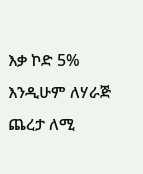እቃ ኮድ 5% እንዲሁም ለሃራጅ ጨረታ ለሚ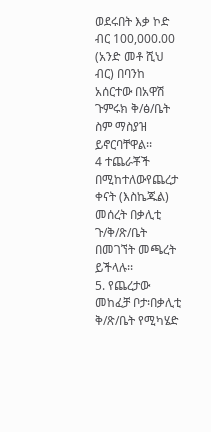ወደሩበት እቃ ኮድ ብር 100,000.00 (አንድ መቶ ሺህ ብር) በባንከ አሰርተው በአዋሽ ጉምሩክ ቅ/ፅ/ቤት ስም ማስያዝ ይኖርባቸዋል፡፡
4 ተጨራቾች በሚከተለውየጨረታ ቀናት (እስኬጁል) መሰረት በቃሊቲ ጉ/ቅ/ጽ/ቤት በመገኘት መጫረት ይችላሉ፡፡
5. የጨረታው መከፈቻ ቦታ፡በቃሊቲ ቅ/ጽ/ቤት የሚካሄድ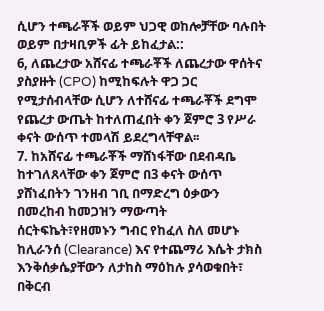ሲሆን ተጫራቾች ወይም ህጋዊ ወከሎቻቸው ባሉበት ወይም በታዛቢዎች ፊት ይከፈታል::
6, ለጨረታው አሸናፊ ተጫራቾች ለጨረታው ዋሰትና ያስያዙት (CPO) ከሚከፍሉት ዋጋ ጋር የሚታሰብላቸው ሲሆን ለተሸናፊ ተጫራቾች ደግሞ የጨረታ ውጤት ከተለጠፈበት ቀን ጀምሮ 3 የሥራ ቀናት ውሰጥ ተመላሽ ይደረግላቸዋል፡፡
7. ከአሸናፊ ተጫራቾች ማሸነፋቸው በደብዳቤ ከተገለጸላቸው ቀን ጀምሮ በ3 ቀናት ውሰጥ ያሸነፈበትን ገንዘብ ገቢ በማድረግ ዕቃውን በመረከብ ከመጋዝን ማውጣት ሰርትፍኬት፣የዘመኑን ግብር የከፈለ ስለ መሆኑ ከሊራንሰ (Clearance) እና የተጨማሪ እሴት ታክስ እንቅሰቃሴያቸውን ለታከስ ማዕከሉ ያሳወቁበት፣ በቅርብ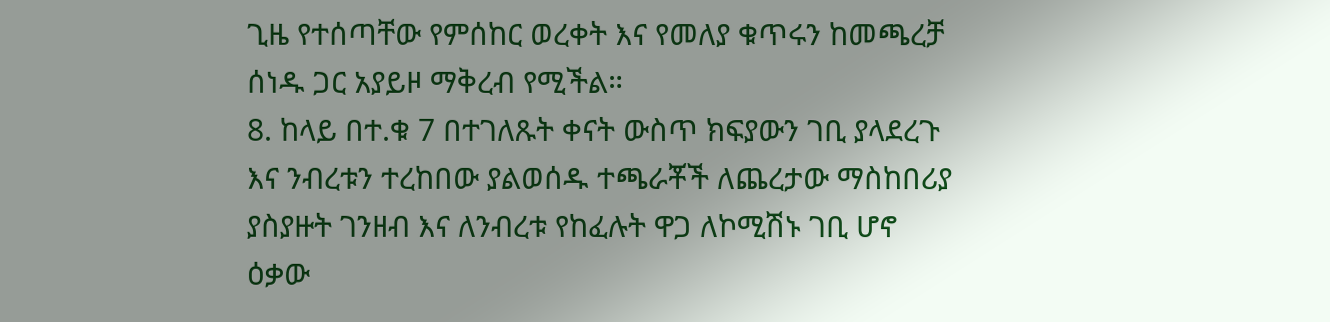ጊዜ የተሰጣቸው የምሰከር ወረቀት እና የመለያ ቁጥሩን ከመጫረቻ ሰነዱ ጋር አያይዞ ማቅረብ የሚችል።
8. ከላይ በተ.ቁ 7 በተገለጹት ቀናት ውስጥ ክፍያውን ገቢ ያላደረጉ እና ንብረቱን ተረከበው ያልወሰዱ ተጫራቾች ለጨረታው ማስከበሪያ ያስያዙት ገንዘብ እና ለንብረቱ የከፈሉት ዋጋ ለኮሚሽኑ ገቢ ሆኖ ዕቃው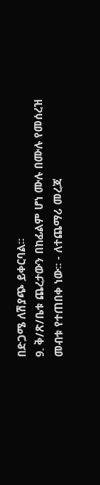በድጋሜ ለሽያጭ ይቀርባል፡፡
9. ቅ/ጽ/ቤቱ ጨረታውን በከፊልም ሆነ ሙሉ በሙሉ የመሰረዝ መብቱ የተጠበቀ ነው፡፡ - ለተጨማሪ መረጃ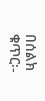በሰልክ ቁጥር፡-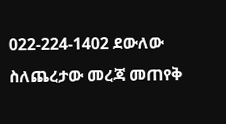022-224-1402 ደውለው ስለጨረታው መረጃ መጠየቅ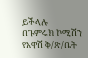ይችላሉ
በጉምሩክ ኮሚሽን የአዋሽ ቅ/ጽ/ቤት